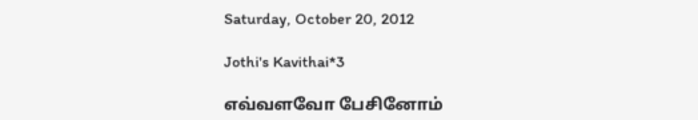Saturday, October 20, 2012

Jothi's Kavithai*3

எவ்வளவோ பேசினோம்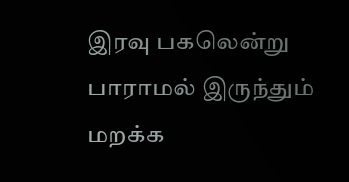இரவு பகலென்று பாராமல் இருந்தும் மறக்க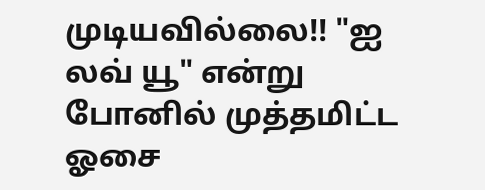முடியவில்லை!! "ஐ லவ் யூ" என்று போனில் முத்தமிட்ட ஓசை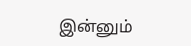இன்னும்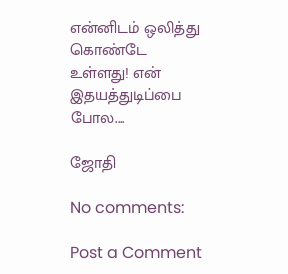என்னிடம் ஒலித்து கொண்டே உள்ளது! என் இதயத்துடிப்பை போல....

ஜோதி

No comments:

Post a Comment